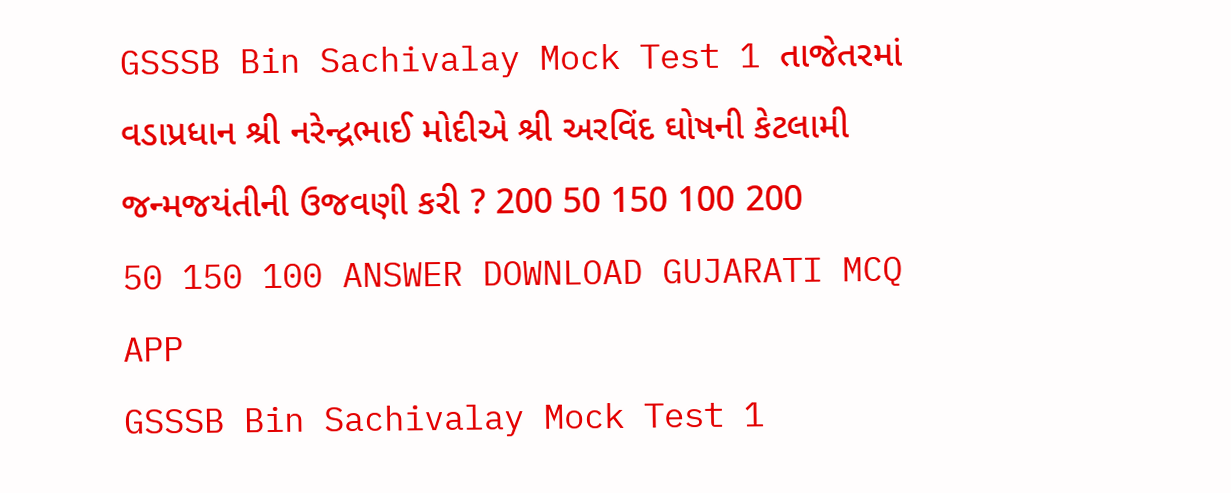GSSSB Bin Sachivalay Mock Test 1 તાજેતરમાં વડાપ્રધાન શ્રી નરેન્દ્રભાઈ મોદીએ શ્રી અરવિંદ ઘોષની કેટલામી જન્મજયંતીની ઉજવણી કરી ? 200 50 150 100 200 50 150 100 ANSWER DOWNLOAD GUJARATI MCQ APP
GSSSB Bin Sachivalay Mock Test 1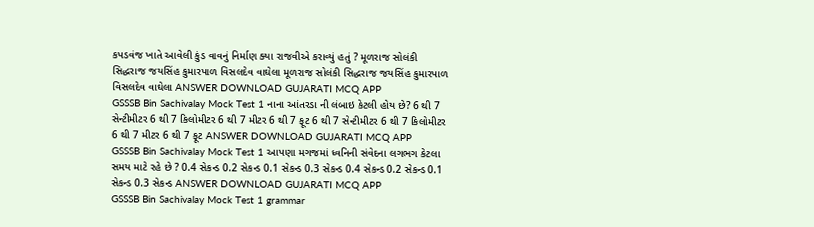કપડવંજ ખાતે આવેલી કુંડ વાવનું નિર્માણ ક્યા રાજવીએ કરાવ્યું હતું ? મૂળરાજ સોલંકી સિદ્ધરાજ જયસિંહ કુમારપાળ વિસલદેવ વાઘેલા મૂળરાજ સોલંકી સિદ્ધરાજ જયસિંહ કુમારપાળ વિસલદેવ વાઘેલા ANSWER DOWNLOAD GUJARATI MCQ APP
GSSSB Bin Sachivalay Mock Test 1 નાના આંતરડા ની લંબાઇ કેટલી હોય છે? 6 થી 7 સેન્ટીમીટર 6 થી 7 કિલોમીટર 6 થી 7 મીટર 6 થી 7 ફૂટ 6 થી 7 સેન્ટીમીટર 6 થી 7 કિલોમીટર 6 થી 7 મીટર 6 થી 7 ફૂટ ANSWER DOWNLOAD GUJARATI MCQ APP
GSSSB Bin Sachivalay Mock Test 1 આપણા મગજમાં ધ્વનિની સંવેદના લગભગ કેટલા સમય માટે રહે છે ? 0.4 સેકન્ડ 0.2 સેકન્ડ 0.1 સેકન્ડ 0.3 સેકન્ડ 0.4 સેકન્ડ 0.2 સેકન્ડ 0.1 સેકન્ડ 0.3 સેકન્ડ ANSWER DOWNLOAD GUJARATI MCQ APP
GSSSB Bin Sachivalay Mock Test 1 grammar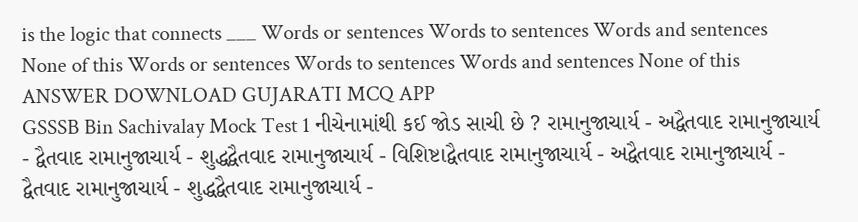is the logic that connects ___ Words or sentences Words to sentences Words and sentences None of this Words or sentences Words to sentences Words and sentences None of this ANSWER DOWNLOAD GUJARATI MCQ APP
GSSSB Bin Sachivalay Mock Test 1 નીચેનામાંથી કઈ જોડ સાચી છે ? રામાનુજાચાર્ય - અદ્વૈતવાદ રામાનુજાચાર્ય - દ્વૈતવાદ રામાનુજાચાર્ય - શુદ્ધદ્વૈતવાદ રામાનુજાચાર્ય - વિશિષ્ટાદ્વૈતવાદ રામાનુજાચાર્ય - અદ્વૈતવાદ રામાનુજાચાર્ય - દ્વૈતવાદ રામાનુજાચાર્ય - શુદ્ધદ્વૈતવાદ રામાનુજાચાર્ય -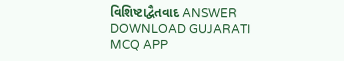વિશિષ્ટાદ્વૈતવાદ ANSWER DOWNLOAD GUJARATI MCQ APP